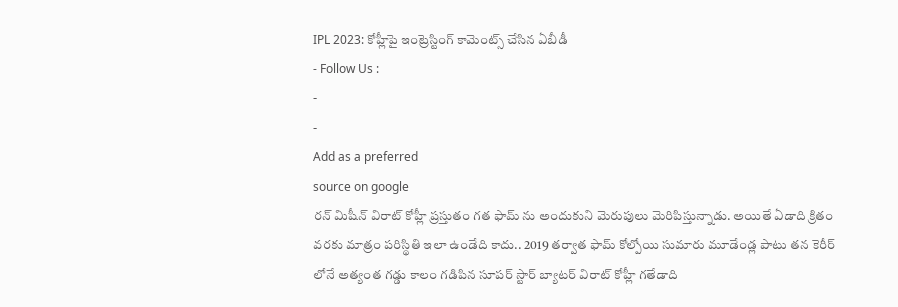IPL 2023: కోహ్లీపై ఇంట్రెస్టింగ్ కామెంట్స్ చేసిన ఏబీడీ
- Follow Us :
-
-
Add as a preferred
source on google
రన్ మిషీన్ విరాట్ కోహ్లీ ప్రస్తుతం గత ఫామ్ ను అందుకుని మెరుపులు మెరిపిస్తున్నాడు. అయితే ఏడాది క్రితం వరకు మాత్రం పరిస్థితి ఇలా ఉండేది కాదు.. 2019 తర్వాత ఫామ్ కోల్పోయి సుమారు మూడేండ్ల పాటు తన కెరీర్ లోనే అత్యంత గడ్డు కాలం గడిపిన సూపర్ స్టార్ బ్యాటర్ విరాట్ కోహ్లీ గతేడాది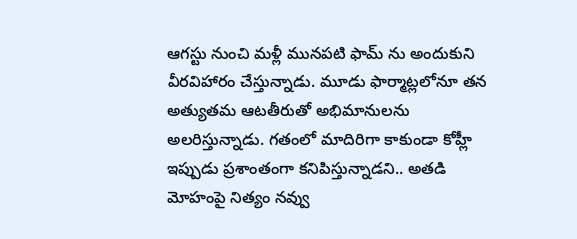ఆగస్టు నుంచి మళ్లీ మునపటి ఫామ్ ను అందుకుని వీరవిహారం చేస్తున్నాడు. మూడు ఫార్మాట్లలోనూ తన అత్యుతమ ఆటతీరుతో అభిమానులను అలరిస్తున్నాడు. గతంలో మాదిరిగా కాకుండా కోహ్లీ ఇప్పుడు ప్రశాంతంగా కనిపిస్తున్నాడని.. అతడి మోహంపై నిత్యం నవ్వు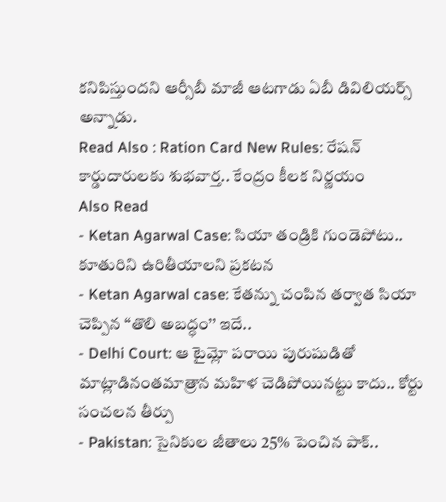కనిపిస్తుందని ఆర్సీబీ మాజీ ఆటగాడు ఏబీ డివిలియర్స్ అన్నాడు.
Read Also : Ration Card New Rules: రేషన్ కార్డుదారులకు శుభవార్త.. కేంద్రం కీలక నిర్ణయం
Also Read
- Ketan Agarwal Case: సియా తండ్రికి గుండెపోటు.. కూతురిని ఉరితీయాలని ప్రకటన
- Ketan Agarwal case: కేతన్ను చంపిన తర్వాత సియా చెప్పిన ‘‘తొలి అబద్ధం’’ ఇదే..
- Delhi Court: ఆ టైమ్లో పరాయి పురుషుడితో మాట్లాడినంతమాత్రాన మహిళ చెడిపోయినట్టు కాదు.. కోర్టు సంచలన తీర్పు
- Pakistan: సైనికుల జీతాలు 25% పెంచిన పాక్..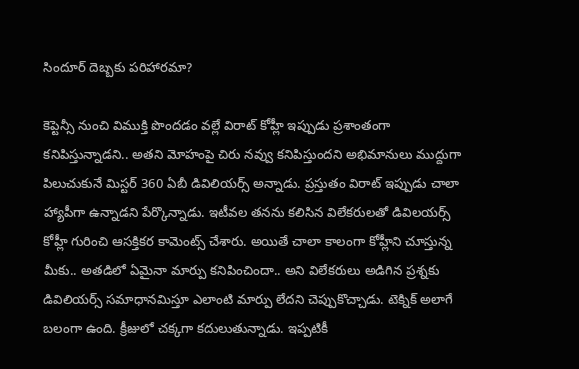సిందూర్ దెబ్బకు పరిహారమా?

కెప్టెన్సీ నుంచి విముక్తి పొందడం వల్లే విరాట్ కోహ్లీ ఇప్పుడు ప్రశాంతంగా కనిపిస్తున్నాడని.. అతని మోహంపై చిరు నవ్వు కనిపిస్తుందని అభిమానులు ముద్దుగా పిలుచుకునే మిస్టర్ 360 ఏబీ డివిలియర్స్ అన్నాడు. ప్రస్తుతం విరాట్ ఇప్పుడు చాలా హ్యాపీగా ఉన్నాడని పేర్కొన్నాడు. ఇటీవల తనను కలిసిన విలేకరులతో డివిలయర్స్ కోహ్లీ గురించి ఆసక్తికర కామెంట్స్ చేశారు. అయితే చాలా కాలంగా కోహ్లీని చూస్తున్న మీకు.. అతడిలో ఏమైనా మార్పు కనిపించిందా.. అని విలేకరులు అడిగిన ప్రశ్నకు డివిలియర్స్ సమాధానమిస్తూ ఎలాంటి మార్పు లేదని చెప్పుకొచ్చాడు. టెక్నిక్ అలాగే బలంగా ఉంది. క్రీజులో చక్కగా కదులుతున్నాడు. ఇప్పటికీ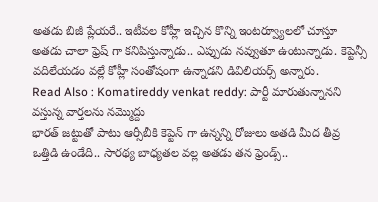అతడు బిజీ ప్లేయరే.. ఇటీవల కోహ్లీ ఇచ్చిన కొన్ని ఇంటర్వ్యూలలో చూస్తూ అతడు చాలా ఫ్రెష్ గా కనిపిస్తున్నాడు.. ఎప్పుడు నవ్వుతూ ఉంటున్నాడు. కెప్టెన్సీ వదిలేయడం వల్లే కోహ్లీ సంతోషంగా ఉన్నాడని డివిలియర్స్ అన్నారు.
Read Also : Komatireddy venkat reddy: పార్టీ మారుతున్నానని వస్తున్న వార్తలను నమ్మొద్దు
భారత్ జట్టుతో పాటు ఆర్సీబీకి కెప్టెన్ గా ఉన్నన్ని రోజులు అతడి మీద తీవ్ర ఒత్తిడి ఉండేది.. సారథ్య బాధ్యతల వల్ల అతడు తన ఫ్రెండ్స్..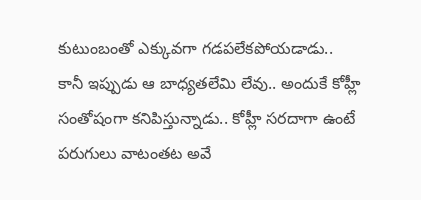కుటుంబంతో ఎక్కువగా గడపలేకపోయడాడు.. కానీ ఇప్పుడు ఆ బాధ్యతలేమి లేవు.. అందుకే కోహ్లీ సంతోషంగా కనిపిస్తున్నాడు.. కోహ్లీ సరదాగా ఉంటే పరుగులు వాటంతట అవే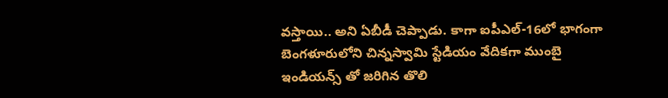వస్తాయి.. అని ఏబీడీ చెప్పాడు. కాగా ఐపీఎల్-16లో భాగంగా బెంగళూరులోని చిన్నస్వామి స్టేడియం వేదికగా ముంబై ఇండియన్స్ తో జరిగిన తొలి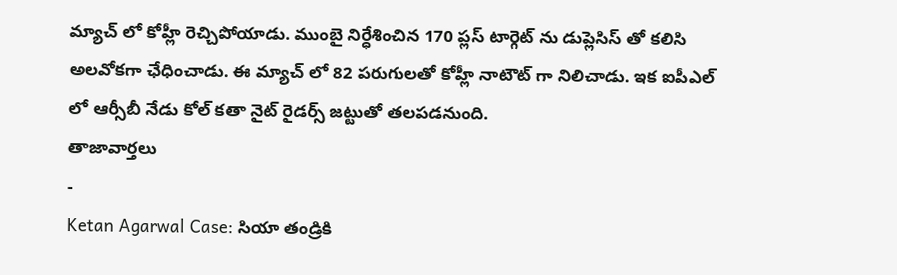మ్యాచ్ లో కోహ్లీ రెచ్చిపోయాడు. ముంబై నిర్ధేశించిన 170 ప్లస్ టార్గెట్ ను డుప్లెసిస్ తో కలిసి అలవోకగా ఛేధించాడు. ఈ మ్యాచ్ లో 82 పరుగులతో కోహ్లీ నాటౌట్ గా నిలిచాడు. ఇక ఐపీఎల్ లో ఆర్సీబీ నేడు కోల్ కతా నైట్ రైడర్స్ జట్టుతో తలపడనుంది.
తాజావార్తలు
-
Ketan Agarwal Case: సియా తండ్రికి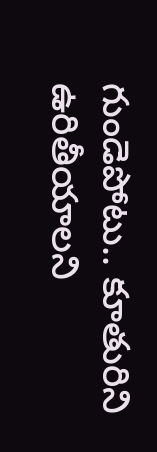గుండెపోటు.. కూతురిని ఉరితీయాలని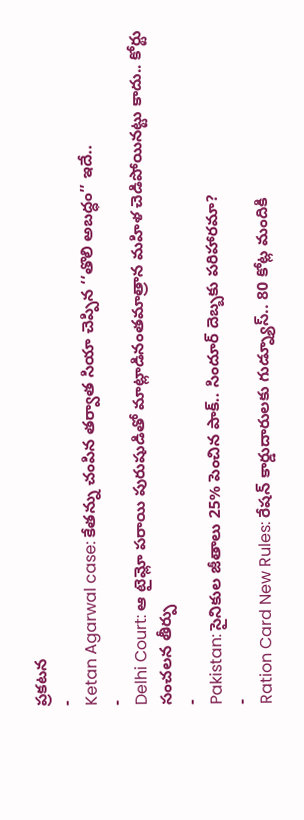ప్రకటన
-
Ketan Agarwal case: కేతన్ను చంపిన తర్వాత సియా చెప్పిన ‘‘తొలి అబద్ధం’’ ఇదే..
-
Delhi Court: ఆ టైమ్లో పరాయి పురుషుడితో మాట్లాడినంతమాత్రాన మహిళ చెడిపోయినట్టు కాదు.. కోర్టు సంచలన తీర్పు
-
Pakistan: సైనికుల జీతాలు 25% పెంచిన పాక్.. సిందూర్ దెబ్బకు పరిహారమా?
-
Ration Card New Rules: రేషన్ కార్డుదారులకు గుడ్న్యూస్.. 80 కోట్ల మందికి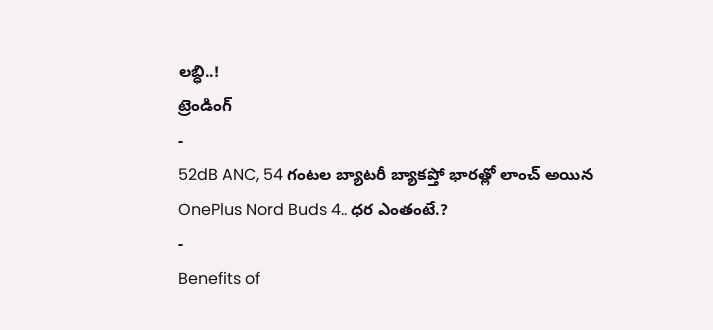లబ్ధి..!
ట్రెండింగ్
-
52dB ANC, 54 గంటల బ్యాటరీ బ్యాకప్తో భారత్లో లాంచ్ అయిన OnePlus Nord Buds 4.. ధర ఎంతంటే.?
-
Benefits of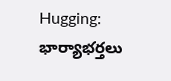Hugging: భార్యాభర్తలు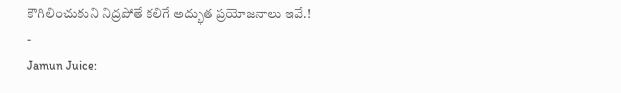కౌగిలించుకుని నిద్రపోతే కలిగే అద్భుత ప్రయోజనాలు ఇవే.!
-
Jamun Juice: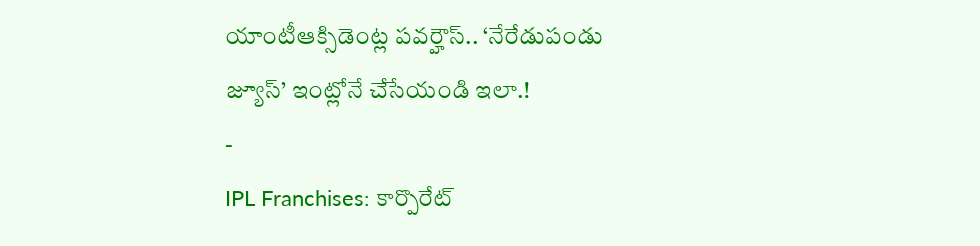యాంటీఆక్సిడెంట్ల పవర్హౌస్.. ‘నేరేడుపండు జ్యూస్’ ఇంట్లోనే చేసేయండి ఇలా.!
-
IPL Franchises: కార్పొరేట్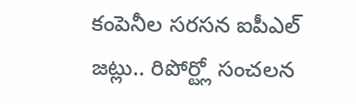కంపెనీల సరసన ఐపీఎల్ జట్లు.. రిపోర్ట్లో సంచలన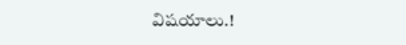విషయాలు.!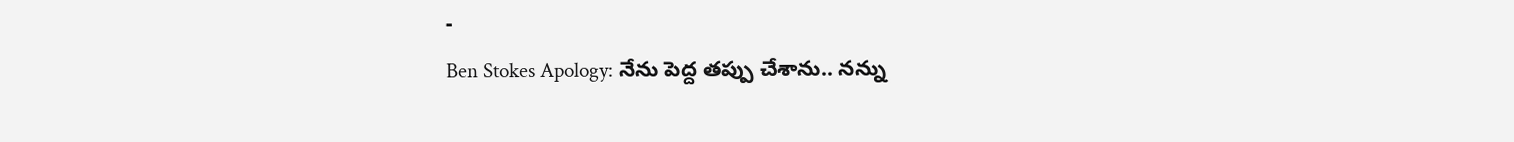-
Ben Stokes Apology: నేను పెద్ద తప్పు చేశాను.. నన్ను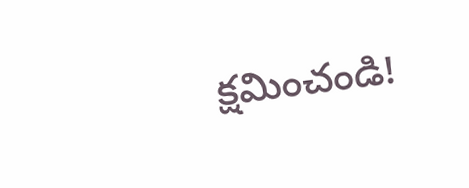క్షమించండి!